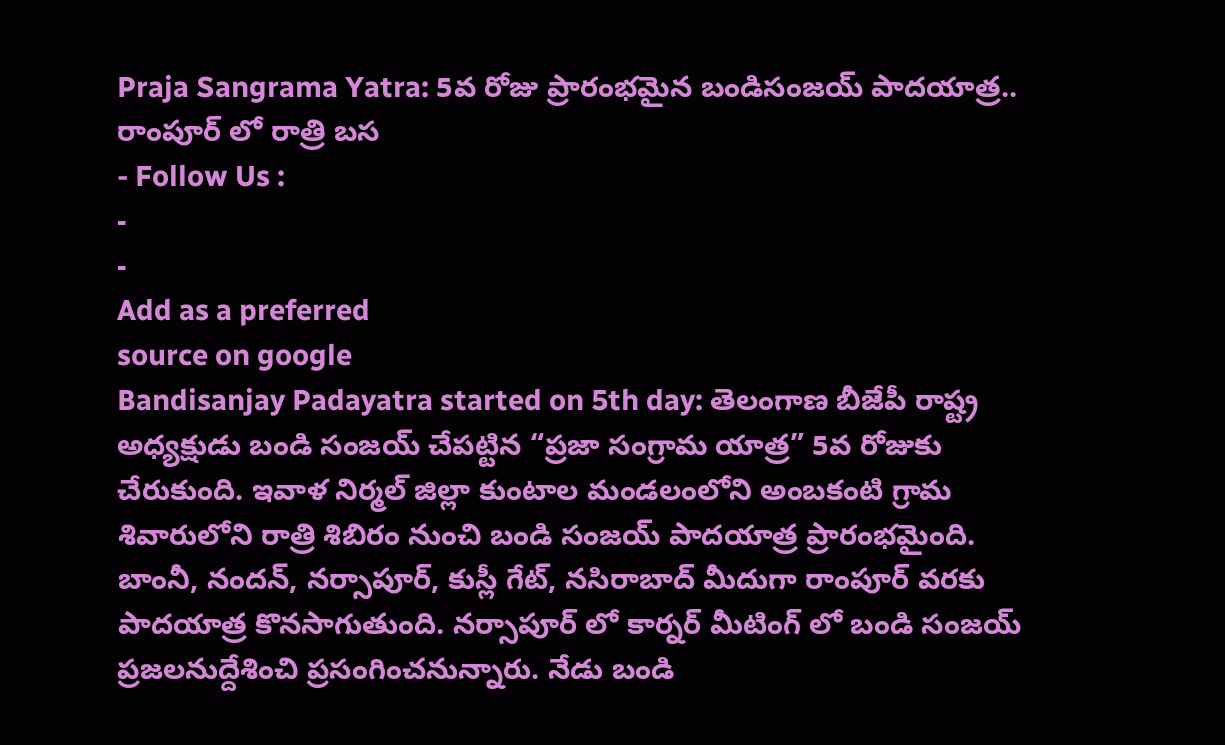Praja Sangrama Yatra: 5వ రోజు ప్రారంభమైన బండిసంజయ్ పాదయాత్ర.. రాంపూర్ లో రాత్రి బస
- Follow Us :
-
-
Add as a preferred
source on google
Bandisanjay Padayatra started on 5th day: తెలంగాణ బీజేపీ రాష్ట్ర అధ్యక్షుడు బండి సంజయ్ చేపట్టిన “ప్రజా సంగ్రామ యాత్ర” 5వ రోజుకు చేరుకుంది. ఇవాళ నిర్మల్ జిల్లా కుంటాల మండలంలోని అంబకంటి గ్రామ శివారులోని రాత్రి శిబిరం నుంచి బండి సంజయ్ పాదయాత్ర ప్రారంభమైంది. బాంనీ, నందన్, నర్సాపూర్, కుస్లీ గేట్, నసిరాబాద్ మీదుగా రాంపూర్ వరకు పాదయాత్ర కొనసాగుతుంది. నర్సాపూర్ లో కార్నర్ మీటింగ్ లో బండి సంజయ్ ప్రజలనుద్దేశించి ప్రసంగించనున్నారు. నేడు బండి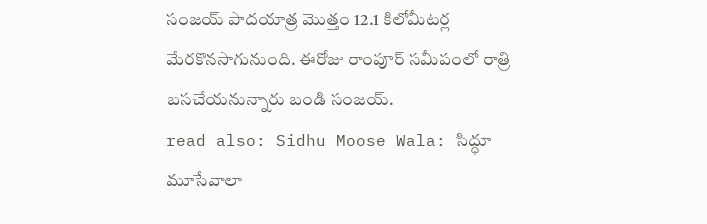సంజయ్ పాదయాత్ర మొత్తం 12.1 కిలోమీటర్ల మేరకొనసాగునుంది. ఈరోజు రాంపూర్ సమీపంలో రాత్రి బసచేయనున్నారు బండి సంజయ్.
read also: Sidhu Moose Wala: సిద్ధూ మూసేవాలా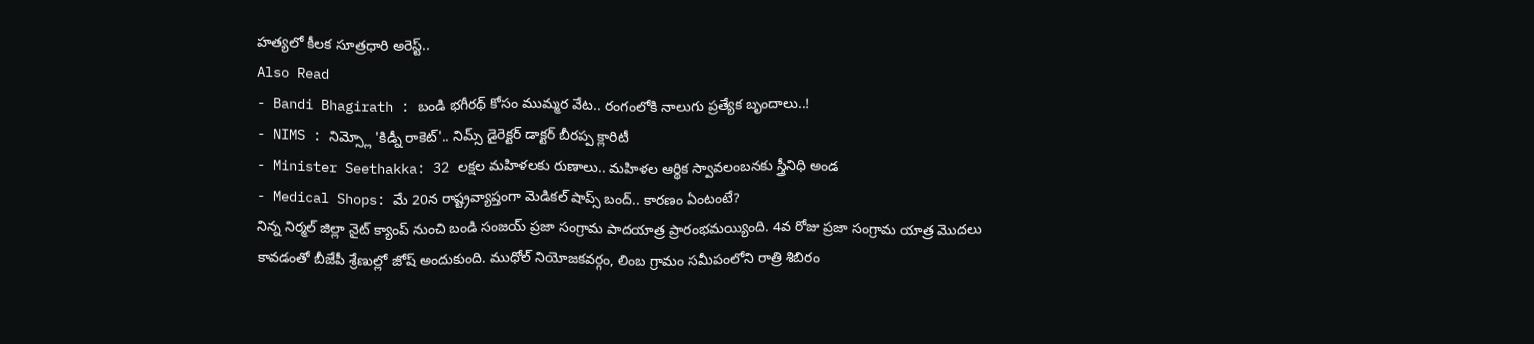హత్యలో కీలక సూత్రధారి అరెస్ట్..
Also Read
- Bandi Bhagirath : బండి భగీరథ్ కోసం ముమ్మర వేట.. రంగంలోకి నాలుగు ప్రత్యేక బృందాలు..!
- NIMS : నిమ్స్లో 'కిడ్నీ రాకెట్'.. నిమ్స్ డైరెక్టర్ డాక్టర్ బీరప్ప క్లారిటీ
- Minister Seethakka: 32 లక్షల మహిళలకు రుణాలు.. మహిళల ఆర్థిక స్వావలంబనకు స్త్రీనిధి అండ
- Medical Shops: మే 20న రాష్ట్రవ్యాప్తంగా మెడికల్ షాప్స్ బంద్.. కారణం ఏంటంటే?
నిన్న నిర్మల్ జిల్లా నైట్ క్యాంప్ నుంచి బండి సంజయ్ ప్రజా సంగ్రామ పాదయాత్ర ప్రారంభమయ్యింది. 4వ రోజు ప్రజా సంగ్రామ యాత్ర మొదలు కావడంతో బీజేపీ శ్రేణుల్లో జోష్ అందుకుంది. ముధోల్ నియోజకవర్గం, లింబ గ్రామం సమీపంలోని రాత్రి శిబిరం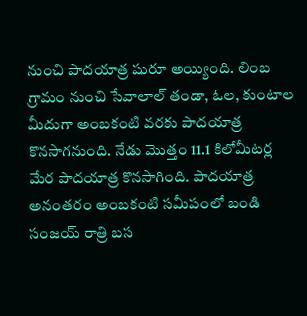నుంచి పాదయాత్ర షురూ అయ్యింది. లింబ గ్రామం నుంచి సేవాలాల్ తండా, ఓల, కుంటాల మీదుగా అంబకంటి వరకు పాదయాత్ర కొనసాగనుంది. నేడు మొత్తం 11.1 కిలోమీటర్ల మేర పాదయాత్ర కొనసాగింది. పాదయాత్ర అనంతరం అంబకంటి సమీపంలో బండి సంజయ్ రాత్రి బస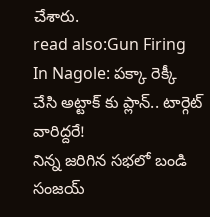చేశారు.
read also:Gun Firing In Nagole: పక్కా రెక్కీ చేసి అట్టాక్ కు ప్లాన్.. టార్గెట్ వారిద్దరే!
నిన్న జరిగిన సభలో బండి సంజయ్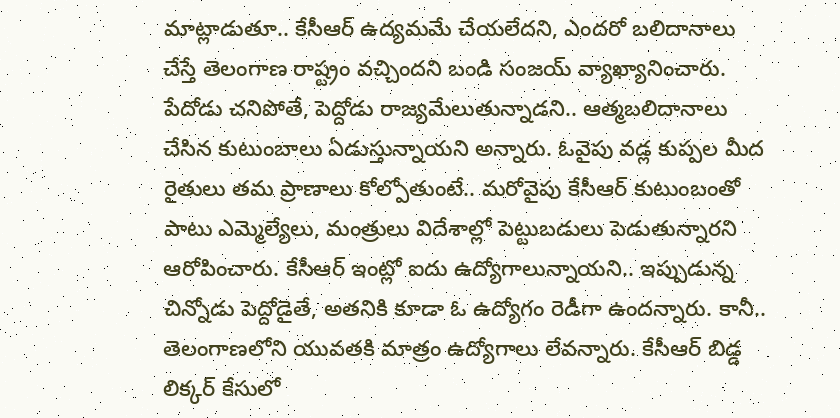మాట్లాడుతూ.. కేసీఆర్ ఉద్యమమే చేయలేదని, ఎందరో బలిదానాలు చేస్తే తెలంగాణ రాష్ట్రం వచ్చిందని బండి సంజయ్ వ్యాఖ్యానించారు. పేదోడు చనిపోతే, పెద్దోడు రాజ్యమేలుతున్నాడని.. ఆత్మబలిదానాలు చేసిన కుటుంబాలు ఏడుస్తున్నాయని అన్నారు. ఓవైపు వడ్ల కుప్పల మీద రైతులు తమ ప్రాణాలు కోల్పోతుంటే.. మరోవైపు కేసీఆర్ కుటుంబంతో పాటు ఎమ్మెల్యేలు, మంత్రులు విదేశాల్లో పెట్టుబడులు పెడుతున్నారని ఆరోపించారు. కేసీఆర్ ఇంట్లో ఐదు ఉద్యోగాలున్నాయని.. ఇప్పుడున్న చిన్నోడు పెద్దోడైతే, అతనికి కూడా ఓ ఉద్యోగం రెడీగా ఉందన్నారు. కానీ.. తెలంగాణలోని యువతకి మాత్రం ఉద్యోగాలు లేవన్నారు. కేసీఆర్ బిడ్డ లిక్కర్ కేసులో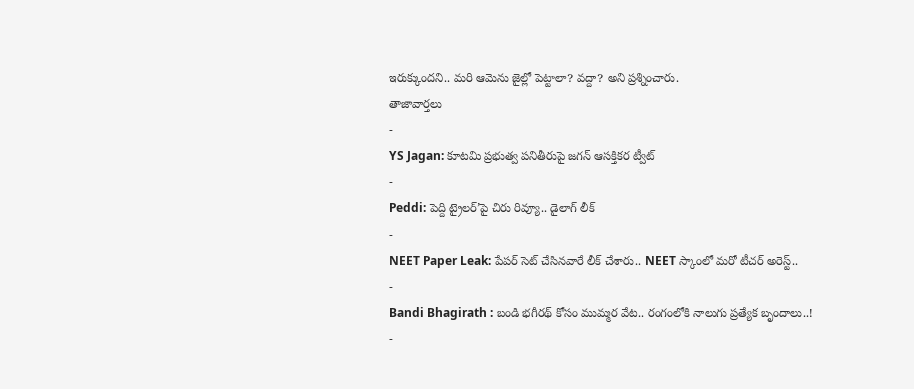ఇరుక్కుందని.. మరి ఆమెను జైల్లో పెట్టాలా? వద్దా? అని ప్రశ్నించారు.
తాజావార్తలు
-
YS Jagan: కూటమి ప్రభుత్వ పనితీరుపై జగన్ ఆసక్తికర ట్వీట్
-
Peddi: పెద్ది ట్రైలర్’పై చిరు రివ్యూ.. డైలాగ్ లీక్
-
NEET Paper Leak: పేపర్ సెట్ చేసినవారే లీక్ చేశారు.. NEET స్కాంలో మరో టీచర్ అరెస్ట్..
-
Bandi Bhagirath : బండి భగీరథ్ కోసం ముమ్మర వేట.. రంగంలోకి నాలుగు ప్రత్యేక బృందాలు..!
-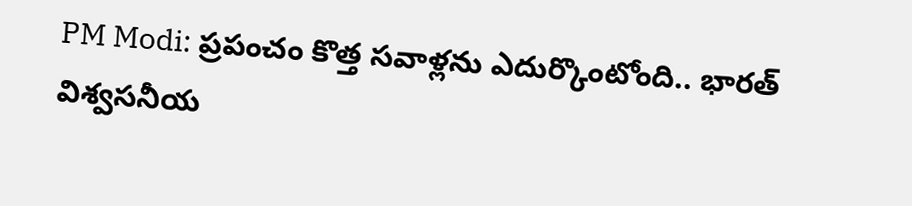PM Modi: ప్రపంచం కొత్త సవాళ్లను ఎదుర్కొంటోంది.. భారత్ విశ్వసనీయ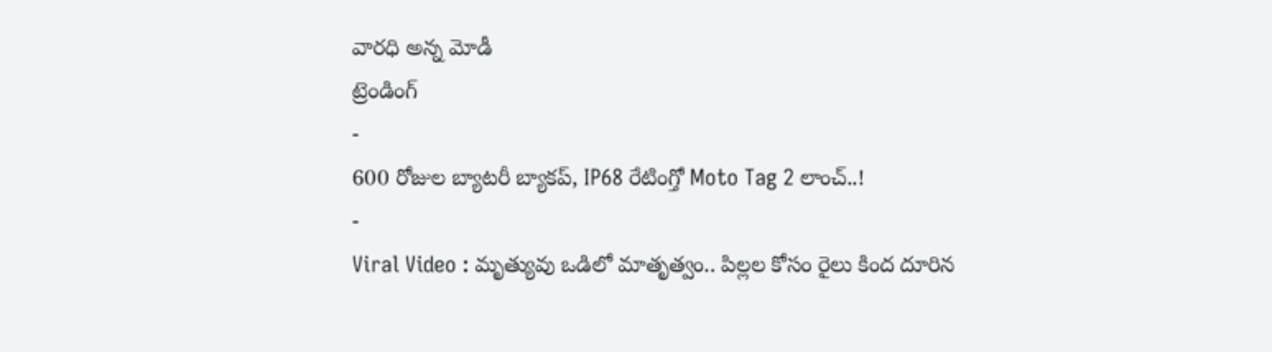వారధి అన్న మోడీ
ట్రెండింగ్
-
600 రోజుల బ్యాటరీ బ్యాకప్, IP68 రేటింగ్తో Moto Tag 2 లాంచ్..!
-
Viral Video : మృత్యువు ఒడిలో మాతృత్వం.. పిల్లల కోసం రైలు కింద దూరిన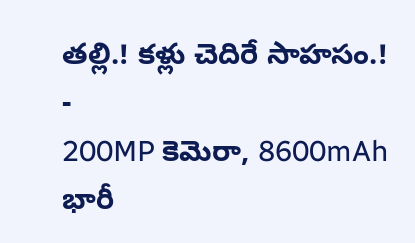తల్లి.! కళ్లు చెదిరే సాహసం.!
-
200MP కెమెరా, 8600mAh భారీ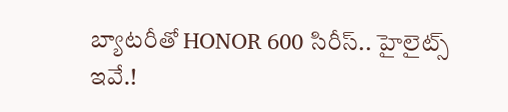బ్యాటరీతో HONOR 600 సిరీస్.. హైలైట్స్ ఇవే.!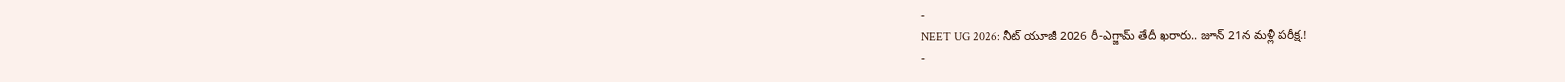-
NEET UG 2026: నీట్ యూజీ 2026 రీ-ఎగ్జామ్ తేదీ ఖరారు.. జూన్ 21న మళ్లీ పరీక్ష.!
-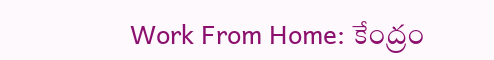Work From Home: కేంద్రం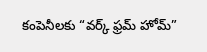కంపెనీలకు “వర్క్ ఫ్రమ్ హోమ్”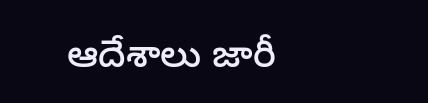ఆదేశాలు జారీ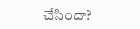చేసిందా?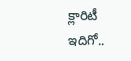క్లారిటీ ఇదిగో..